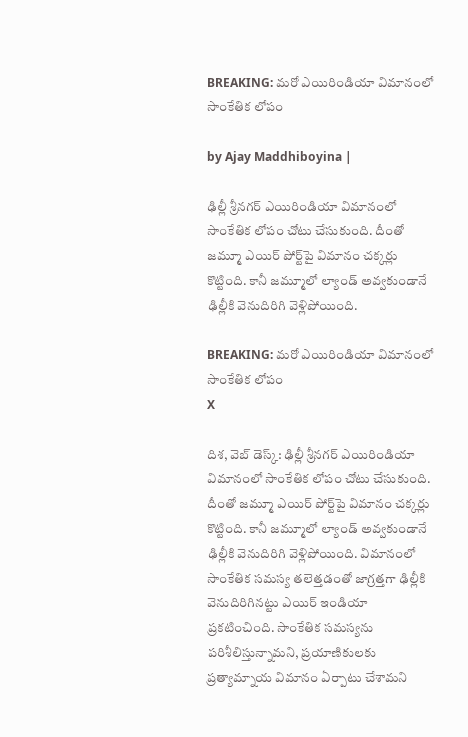BREAKING: మరో ఎయిరిండియా విమానంలో సాంకేతిక లోపం

by Ajay Maddhiboyina |

ఢిల్లీ శ్రీనగర్ ఎయిరిండియా విమానంలో సాంకేతిక లోపం చోటు చేసుకుంది. దీంతో జమ్మూ ఎయిర్ పోర్ట్‌పై విమానం చక్కర్లు కొట్టింది. కానీ జమ్మూలో ల్యాండ్ అవ్వకుండానే ఢిల్లీకి వెనుదిరిగి వెళ్లిపోయింది.

BREAKING: మరో ఎయిరిండియా విమానంలో సాంకేతిక లోపం
X

దిశ‌, వెబ్ డెస్క్: ఢిల్లీ శ్రీనగర్ ఎయిరిండియా విమానంలో సాంకేతిక లోపం చోటు చేసుకుంది. దీంతో జమ్మూ ఎయిర్ పోర్ట్‌పై విమానం చక్కర్లు కొట్టింది. కానీ జమ్మూలో ల్యాండ్ అవ్వకుండానే ఢిల్లీకి వెనుదిరిగి వెళ్లిపోయింది. విమానంలో సాంకేతిక సమస్య తలెత్తడంతో జాగ్రత్తగా ఢిల్లీకి వెనుదిరిగినట్టు ఎయిర్ ఇండియా ప్రకటించింది. సాంకేతిక సమస్యను పరిశీలిస్తున్నామని, ప్రయాణికులకు ప్రత్యామ్నాయ విమానం ఏర్పాటు చేశామని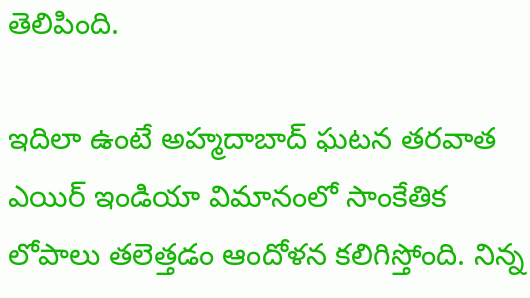తెలిపింది.

ఇదిలా ఉంటే అహ్మదాబాద్ ఘటన తరవాత ఎయిర్ ఇండియా విమానంలో సాంకేతిక లోపాలు తలెత్తడం ఆందోళన కలిగిస్తోంది. నిన్న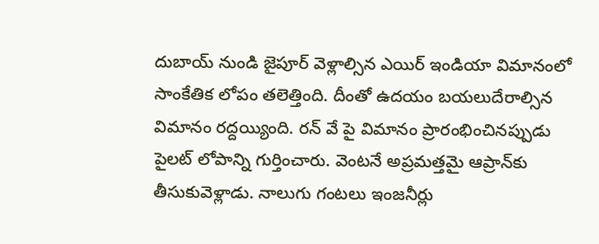దుబాయ్ నుండి జైపూర్ వెళ్లాల్సిన ఎయిర్ ఇండియా విమానంలో సాంకేతిక లోపం తలెత్తింది. దీంతో ఉదయం బయలుదేరాల్సిన విమానం రద్దయ్యింది. రన్ వే పై విమానం ప్రారంభించినప్పుడు పైలట్ లోపాన్ని గుర్తించారు. వెంటనే అప్రమత్తమై ఆప్రాన్‌కు తీసుకువెళ్లాడు. నాలుగు గంటలు ఇంజనీర్లు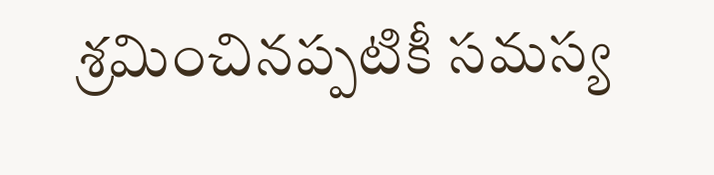శ్రమించినప్పటికీ సమస్య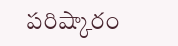పరిష్కారం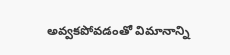అవ్వకపోవడంతో విమానాన్ని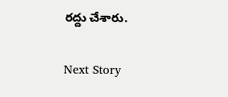రద్దు చేశారు.

Next Story